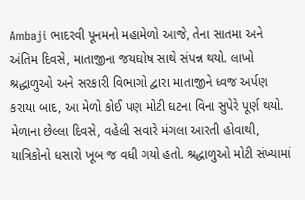Ambaji ભાદરવી પૂનમનો મહામેળો આજે, તેના સાતમા અને અંતિમ દિવસે, માતાજીના જયઘોષ સાથે સંપન્ન થયો. લાખો શ્રદ્ધાળુઓ અને સરકારી વિભાગો દ્વારા માતાજીને ધ્વજ અર્પણ કરાયા બાદ, આ મેળો કોઈ પણ મોટી ઘટના વિના સુપેરે પૂર્ણ થયો.
મેળાના છેલ્લા દિવસે, વહેલી સવારે મંગલા આરતી હોવાથી, યાત્રિકોનો ધસારો ખૂબ જ વધી ગયો હતો. શ્રદ્ધાળુઓ મોટી સંખ્યામાં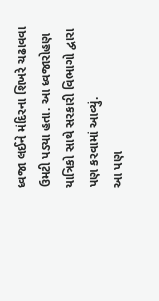ધ્વજા લઈને મંદિરના શિખરે ચઢાવવા ઉમટી પડ્યા હતા. આ ધ્વજારોહણ યાત્રિકો સાથે સરકારી વિભાગો દ્વારા પણ કરવામાં આવ્યું.
આ પણ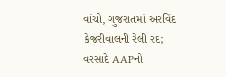વાંચો, ગુજરાતમાં અરવિંદ કેજરીવાલની રેલી રદ; વરસાદે AAPનો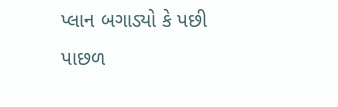પ્લાન બગાડ્યો કે પછી પાછળ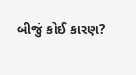બીજું કોઈ કારણ?